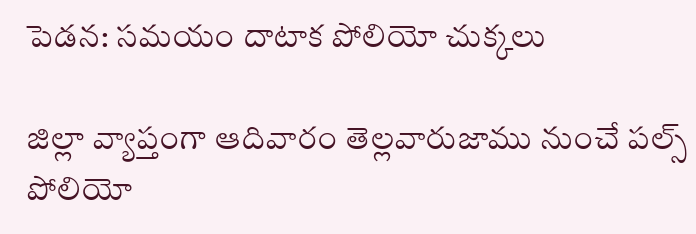పెడన: సమయం దాటాక పోలియో చుక్కలు

జిల్లా వ్యాప్తంగా ఆదివారం తెల్లవారుజాము నుంచే పల్స్ పోలియో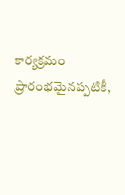కార్యక్రమం ప్రారంభమైనప్పటికీ,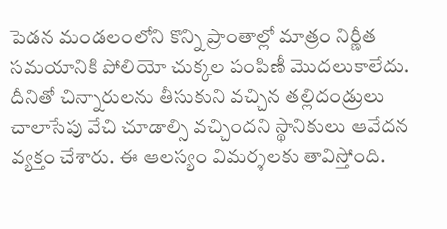పెడన మండలంలోని కొన్ని ప్రాంతాల్లో మాత్రం నిర్ణీత సమయానికి పోలియో చుక్కల పంపిణీ మొదలుకాలేదు. దీనితో చిన్నారులను తీసుకుని వచ్చిన తల్లిదండ్రులు చాలాసేపు వేచి చూడాల్సి వచ్చిందని స్థానికులు ఆవేదన వ్యక్తం చేశారు. ఈ ఆలస్యం విమర్శలకు తావిస్తోంది.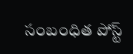సంబంధిత పోస్ట్